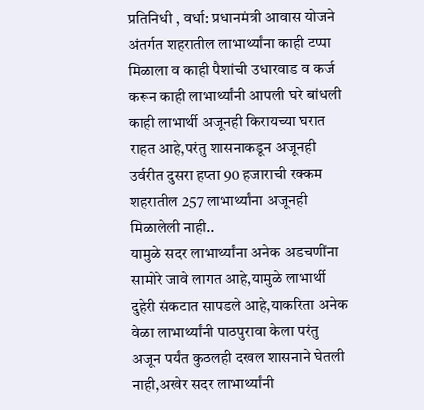प्रतिनिधी , वर्धा: प्रधानमंत्री आवास योजने अंतर्गत शहरातील लाभार्थ्यांना काही टप्पा मिळाला व काही पैशांची उधारवाड व कर्ज करून काही लाभार्थ्यांनी आपली घरे बांधली काही लाभार्थी अजूनही किरायच्या घरात राहत आहे,परंतु शासनाकडून अजूनही उर्वरीत दुसरा हप्ता 90 हजाराची रक्कम शहरातील 257 लाभार्थ्यांना अजूनही मिळालेली नाही..
यामुळे सदर लाभार्थ्यांना अनेक अडचणींना सामोरे जावे लागत आहे,यामुळे लाभार्थी दुहेरी संकटात सापडले आहे,याकरिता अनेक वेळा लाभार्थ्यांनी पाठपुरावा केला परंतु अजून पर्यंत कुठलही दखल शासनाने घेतली नाही,अखेर सदर लाभार्थ्यांनी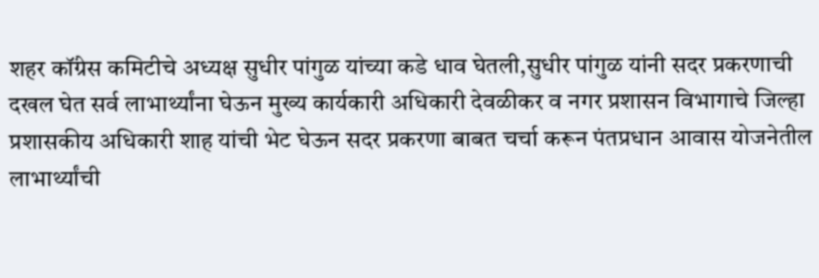शहर कॉंग्रेस कमिटीचे अध्यक्ष सुधीर पांगुळ यांच्या कडे धाव घेतली,सुधीर पांगुळ यांनी सदर प्रकरणाची दखल घेत सर्व लाभार्थ्यांना घेऊन मुख्य कार्यकारी अधिकारी देवळीकर व नगर प्रशासन विभागाचे जिल्हा प्रशासकीय अधिकारी शाह यांची भेट घेऊन सदर प्रकरणा बाबत चर्चा करून पंतप्रधान आवास योजनेतील लाभार्थ्यांची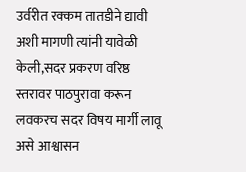उर्वरीत रक्कम तातडीने द्यावी अशी मागणी त्यांनी यावेळी केली,सदर प्रकरण वरिष्ठ स्तरावर पाठपुरावा करून लवकरच सदर विषय मार्गी लावू असे आश्वासन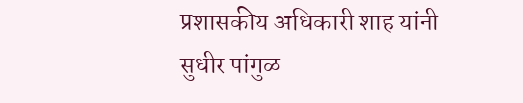प्रशासकीय अधिकारी शाह यांनी सुधीर पांगुळ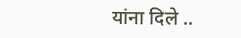यांना दिले ..